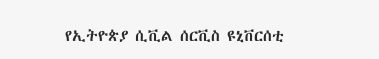የኢትዮጵያ ሲቪል ሰርቪስ ዩኒቨርሰቲ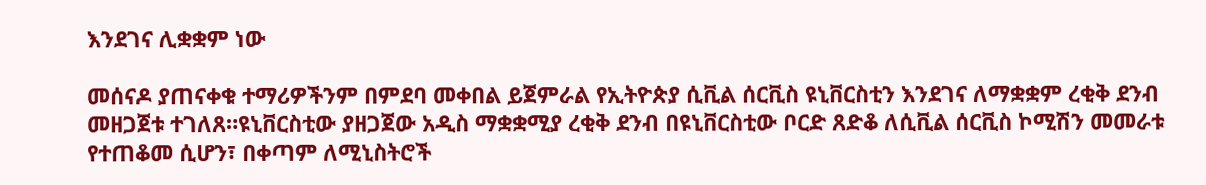እንደገና ሊቋቋም ነው

መሰናዶ ያጠናቀቁ ተማሪዎችንም በምደባ መቀበል ይጀምራል የኢትዮጵያ ሲቪል ሰርቪስ ዩኒቨርስቲን እንደገና ለማቋቋም ረቂቅ ደንብ መዘጋጀቱ ተገለጸ።ዩኒቨርስቲው ያዘጋጀው አዲስ ማቋቋሚያ ረቂቅ ደንብ በዩኒቨርስቲው ቦርድ ጸድቆ ለሲቪል ሰርቪስ ኮሚሽን መመራቱ የተጠቆመ ሲሆን፣ በቀጣም ለሚኒስትሮች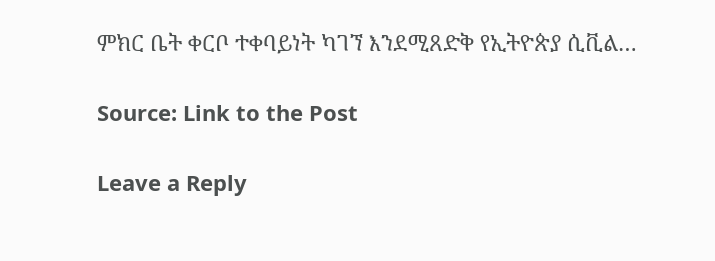ምክር ቤት ቀርቦ ተቀባይነት ካገኘ እንደሚጸድቅ የኢትዮጵያ ሲቪል…

Source: Link to the Post

Leave a Reply